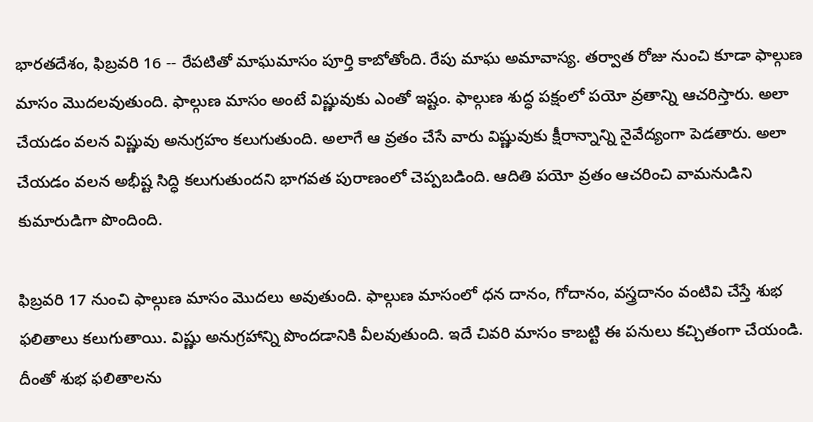భారతదేశం, ఫిబ్రవరి 16 -- రేపటితో మాఘమాసం పూర్తి కాబోతోంది. రేపు మాఘ అమావాస్య. తర్వాత రోజు నుంచి కూడా ఫాల్గుణ మాసం మొదలవుతుంది. ఫాల్గుణ మాసం అంటే విష్ణువుకు ఎంతో ఇష్టం. ఫాల్గుణ శుద్ధ పక్షంలో పయో వ్రతాన్ని ఆచరిస్తారు. అలా చేయడం వలన విష్ణువు అనుగ్రహం కలుగుతుంది. అలాగే ఆ వ్రతం చేసే వారు విష్ణువుకు క్షీరాన్నాన్ని నైవేద్యంగా పెడతారు. అలా చేయడం వలన అభీష్ట సిద్ధి కలుగుతుందని భాగవత పురాణంలో చెప్పబడింది. ఆదితి పయో వ్రతం ఆచరించి వామనుడిని కుమారుడిగా పొందింది.

ఫిబ్రవరి 17 నుంచి ఫాల్గుణ మాసం మొదలు అవుతుంది. ఫాల్గుణ మాసంలో ధన దానం, గోదానం, వస్త్రదానం వంటివి చేస్తే శుభ ఫలితాలు కలుగుతాయి. విష్ణు అనుగ్రహాన్ని పొందడానికి వీలవుతుంది. ఇదే చివరి మాసం కాబట్టి ఈ పనులు కచ్చితంగా చేయండి. దీంతో శుభ ఫలితాలను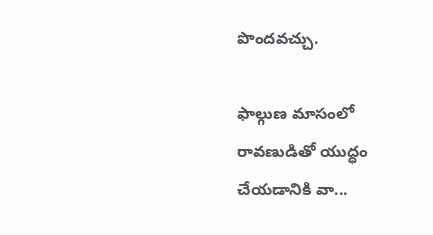పొందవచ్చు.

ఫాల్గుణ మాసంలో రావణుడితో యుద్ధం చేయడానికి వా...